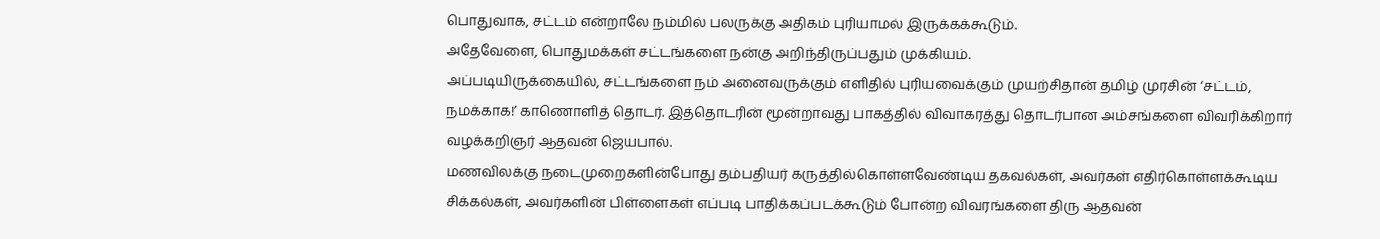பொதுவாக, சட்டம் என்றாலே நம்மில் பலருக்கு அதிகம் புரியாமல் இருக்கக்கூடும்.
அதேவேளை, பொதுமக்கள் சட்டங்களை நன்கு அறிந்திருப்பதும் முக்கியம்.
அப்படியிருக்கையில், சட்டங்களை நம் அனைவருக்கும் எளிதில் புரியவைக்கும் முயற்சிதான் தமிழ் முரசின் ‘சட்டம், நமக்காக!’ காணொளித் தொடர். இத்தொடரின் மூன்றாவது பாகத்தில் விவாகரத்து தொடர்பான அம்சங்களை விவரிக்கிறார் வழக்கறிஞர் ஆதவன் ஜெயபால்.
மணவிலக்கு நடைமுறைகளின்போது தம்பதியர் கருத்தில்கொள்ளவேண்டிய தகவல்கள், அவர்கள் எதிர்கொள்ளக்கூடிய சிக்கல்கள், அவர்களின் பிள்ளைகள் எப்படி பாதிக்கப்படக்கூடும் போன்ற விவரங்களை திரு ஆதவன்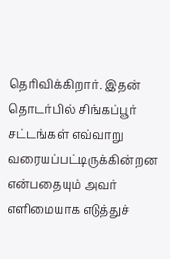தெரிவிக்கிறார். இதன் தொடர்பில் சிங்கப்பூர் சட்டங்கள் எவ்வாறு வரையப்பட்டிருக்கின்றன என்பதையும் அவர் எளிமையாக எடுத்துச்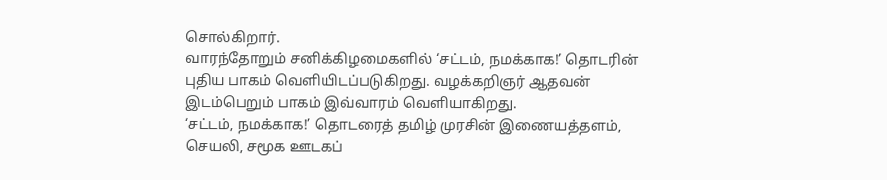சொல்கிறார்.
வாரந்தோறும் சனிக்கிழமைகளில் ‘சட்டம், நமக்காக!’ தொடரின் புதிய பாகம் வெளியிடப்படுகிறது. வழக்கறிஞர் ஆதவன் இடம்பெறும் பாகம் இவ்வாரம் வெளியாகிறது.
‘சட்டம், நமக்காக!’ தொடரைத் தமிழ் முரசின் இணையத்தளம், செயலி, சமூக ஊடகப்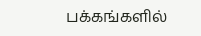பக்கங்களில்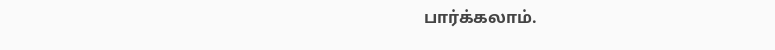பார்க்கலாம்.